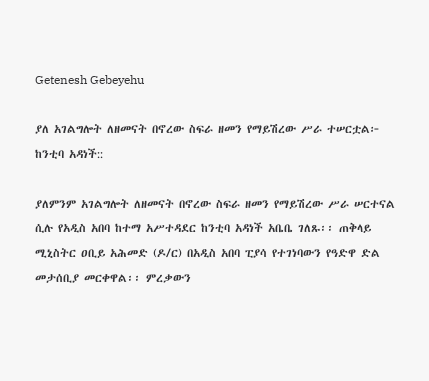Getenesh Gebeyehu

ያለ አገልግሎት ለዘመናት በኖረው ስፍራ ዘመን የማይሽረው ሥራ ተሠርቷል፦ ከንቲባ አዳነች::

ያለምንም አገልግሎት ለዘመናት በኖረው ስፍራ ዘመን የማይሽረው ሥራ ሠርተናል ሲሉ የአዲስ አበባ ከተማ አሥተዳደር ከንቲባ አዳነች አቤቤ ገለጹ፡፡ ጠቅላይ ሚኒስትር ዐቢይ አሕመድ (ዶ/ር) በአዲስ አበባ ፒያሳ የተገነባውን የዓድዋ ድል መታሰቢያ መርቀዋል፡፡ ምረቃውን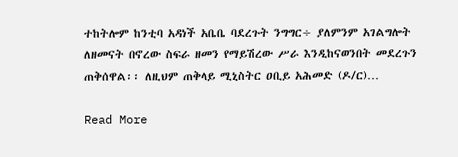ተከትሎም ከንቲባ አዳነች አቤቤ ባደረጉት ንግግር÷ ያለምንም አገልግሎት ለዘመናት በኖረው ስፍራ ዘመን የማይሽረው ሥራ እንዲከናወንበት መደረጉን ጠቅሰዋል፡፡ ለዚህም ጠቅላይ ሚኒስትር ዐቢይ አሕመድ (ዶ/ር)…

Read More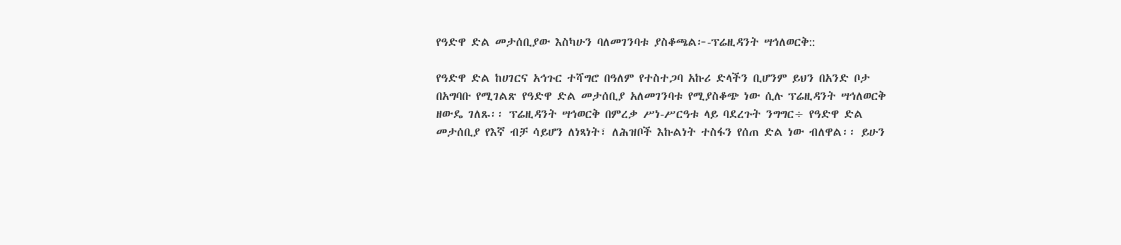የዓድዋ ድል መታሰቢያው እስካሁን ባለመገንባቱ ያስቆጫል፦-ፕሬዚዳንት ሣኅለወርቅ::

የዓድዋ ድል ከሀገርና አኅጉር ተሻግሮ በዓለም የተስተጋባ አኩሪ ድላችን ቢሆንም ይህን በአንድ ቦታ በአግባቡ የሚገልጽ የዓድዋ ድል መታሰቢያ አለመገንባቱ የሚያስቆጭ ነው ሲሉ ፕሬዚዳንት ሣኅለወርቅ ዘውዴ ገለጹ፡፡ ፕሬዚዳንት ሣኅወርቅ በምረቃ ሥነ-ሥርዓቱ ላይ ባደረጉት ንግግር÷ የዓድዋ ድል መታሰቢያ የእኛ ብቻ ሳይሆን ለነጻነት፣ ለሕዝቦች እኩልነት ተስፋን የሰጠ ድል ነው ብለዋል፡፡ ይሁን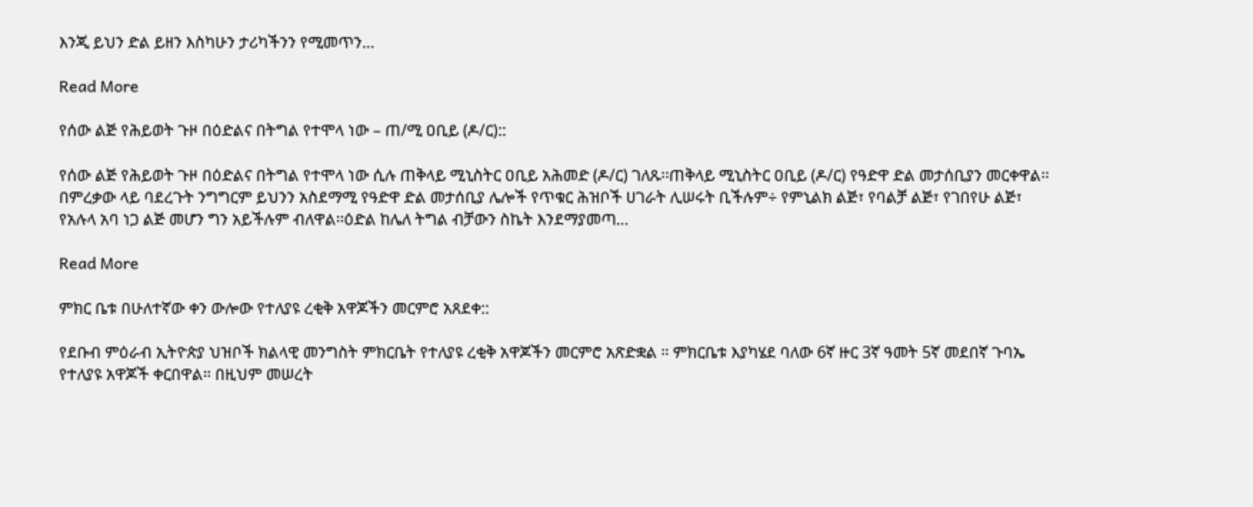እንጂ ይህን ድል ይዘን እስካሁን ታሪካችንን የሚመጥን…

Read More

የሰው ልጅ የሕይወት ጉዞ በዕድልና በትግል የተሞላ ነው – ጠ/ሚ ዐቢይ (ዶ/ር)::

የሰው ልጅ የሕይወት ጉዞ በዕድልና በትግል የተሞላ ነው ሲሉ ጠቅላይ ሚኒስትር ዐቢይ አሕመድ (ዶ/ር) ገለጹ፡፡ጠቅላይ ሚኒስትር ዐቢይ (ዶ/ር) የዓድዋ ድል መታሰቢያን መርቀዋል፡፡በምረቃው ላይ ባደረጉት ንግግርም ይህንን አስደማሚ የዓድዋ ድል መታሰቢያ ሌሎች የጥቁር ሕዝቦች ሀገራት ሊሠሩት ቢችሉም÷ የምኒልክ ልጅ፣ የባልቻ ልጅ፣ የገበየሁ ልጅ፣ የአሉላ አባ ነጋ ልጅ መሆን ግን አይችሉም ብለዋል፡፡ዕድል ከሌለ ትግል ብቻውን ስኬት እንደማያመጣ…

Read More

ምክር ቤቱ በሁለተኛው ቀን ውሎው የተለያዩ ረቂቅ አዋጆችን መርምሮ አጸደቀ::

የደቡብ ምዕራብ ኢትዮጵያ ህዝቦች ክልላዊ መንግስት ምክርቤት የተለያዩ ረቂቅ አዋጆችን መርምሮ አጽድቋል ። ምክርቤቱ እያካሄደ ባለው 6ኛ ዙር 3ኛ ዓመት 5ኛ መደበኛ ጉባኤ የተለያዩ አዋጆች ቀርበዋል። በዚህም መሠረት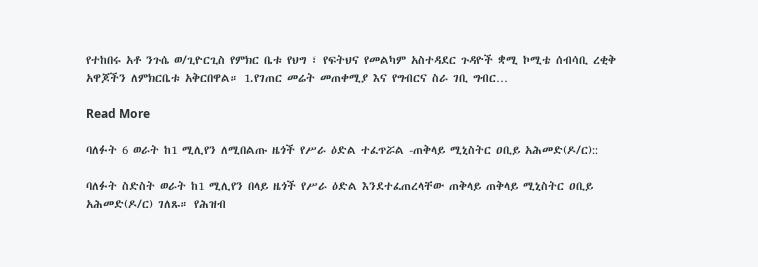የተከበሩ አቶ ንጉሴ ወ/ጊዮርጊስ የምክር ቤቱ የህግ ፣ የፍትህና የመልካም አስተዳደር ጉዳዮች ቋሚ ኮሚቴ ሰብሳቢ ረቂቅ አዋጆችን ለምክርቤቱ አቅርበዋል። 1.የገጠር መሬት መጠቀሚያ እና የግብርና ስራ ገቢ ግብር…

Read More

ባለፉት 6 ወራት ከ1 ሚሊየን ለሚበልጡ ዜጎች የሥራ ዕድል ተፈጥሯል -ጠቅላይ ሚኒስትር ዐቢይ አሕመድ(ዶ/ር)::

ባለፉት ስድስት ወራት ከ1 ሚሊየን በላይ ዜጎች የሥራ ዕድል እንደተፈጠረላቸው ጠቅላይ ጠቅላይ ሚኒስትር ዐቢይ አሕመድ(ዶ/ር) ገለጹ። የሕዝብ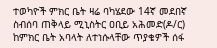ተወካዮች ምክር ቤት ዛሬ ባካሄደው 14ኛ መደበኛ ስብሰባ ጠቅላይ ሚኒስትር ዐቢይ አሕመድ(ዶ/ር) ከምክር ቤት አባላት ለተነሱላቸው ጥያቄዎች ሰፋ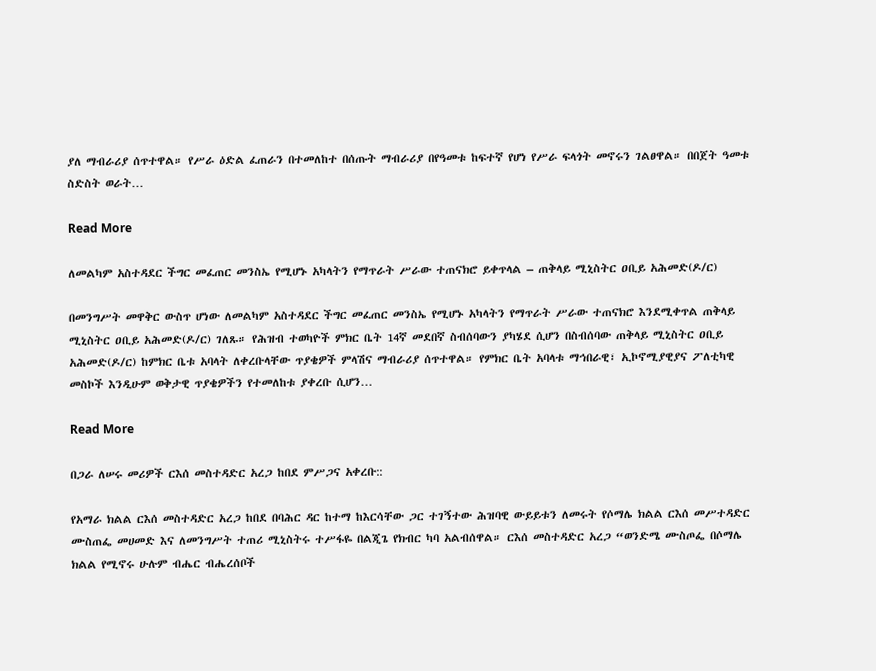ያለ ማብራሪያ ሰጥተዋል። የሥራ ዕድል ፈጠራን በተመለከተ በሰጡት ማብራሪያ በየዓመቱ ከፍተኛ የሆነ የሥራ ፍላጎት መኖሩን ገልፀዋል። በበጀት ዓመቱ ስድስት ወራት…

Read More

ለመልካም አስተዳደር ችግር መፈጠር መንስኤ የሚሆኑ አካላትን የማጥራት ሥራው ተጠናክሮ ይቀጥላል – ጠቅላይ ሚኒስትር ዐቢይ አሕመድ(ዶ/ር)

በመንግሥት መዋቅር ውስጥ ሆነው ለመልካም አስተዳደር ችግር መፈጠር መንስኤ የሚሆኑ አካላትን የማጥራት ሥራው ተጠናክሮ እንደሚቀጥል ጠቅላይ ሚኒስትር ዐቢይ አሕመድ(ዶ/ር) ገለጹ። የሕዝብ ተወካዮች ምክር ቤት 14ኛ መደበኛ ስብሰባውን ያካሄደ ሲሆን በስብሰባው ጠቅላይ ሚኒስትር ዐቢይ አሕመድ(ዶ/ር) ከምክር ቤቱ አባላት ለቀረቡላቸው ጥያቄዎች ምላሽና ማብራሪያ ሰጥተዋል። የምክር ቤት አባላቱ ማኅበራዊ፣ ኢኮኖሚያዊያና ፖለቲካዊ መስኮች እንዲሁም ወቅታዊ ጥያቄዎችን የተመለከቱ ያቀረቡ ሲሆን…

Read More

በጋራ ለሠሩ መሪዎች ርእሰ መስተዳድር አረጋ ከበደ ምሥጋና አቀረቡ::

የአማራ ክልል ርእሰ መስተዳድር አረጋ ከበደ በባሕር ዳር ከተማ ከእርሳቸው ጋር ተገኝተው ሕዝባዊ ውይይቱን ለመሩት የሶማሌ ክልል ርእሰ መሥተዳድር ሙስጠፌ መሀመድ እና ለመንግሥት ተጠሪ ሚኒስትሩ ተሥፋዬ በልጂጌ የክብር ካባ አልብሰዋል። ርእሰ መስተዳድር አረጋ “ወንድሜ ሙስጦፌ በሶማሌ ክልል የሚኖሩ ሁሉም ብሔር ብሔረሰቦች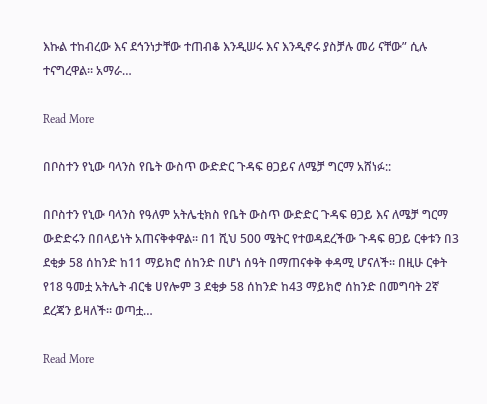እኩል ተከብረው እና ደኅንነታቸው ተጠብቆ እንዲሠሩ እና እንዲኖሩ ያስቻሉ መሪ ናቸው” ሲሉ ተናግረዋል። አማራ…

Read More

በቦስተን የኒው ባላንስ የቤት ውስጥ ውድድር ጉዳፍ ፀጋይና ለሜቻ ግርማ አሸነፉ::

በቦስተን የኒው ባላንስ የዓለም አትሌቲክስ የቤት ውስጥ ውድድር ጉዳፍ ፀጋይ እና ለሜቻ ግርማ ውድድሩን በበላይነት አጠናቅቀዋል፡፡ በ1 ሺህ 500 ሜትር የተወዳደረችው ጉዳፍ ፀጋይ ርቀቱን በ3 ደቂቃ 58 ሰከንድ ከ11 ማይክሮ ሰከንድ በሆነ ሰዓት በማጠናቀቅ ቀዳሚ ሆናለች፡፡ በዚሁ ርቀት የ18 ዓመቷ አትሌት ብርቄ ሀየሎም 3 ደቂቃ 58 ሰከንድ ከ43 ማይክሮ ሰከንድ በመግባት 2ኛ ደረጃን ይዛለች፡፡ ወጣቷ…

Read More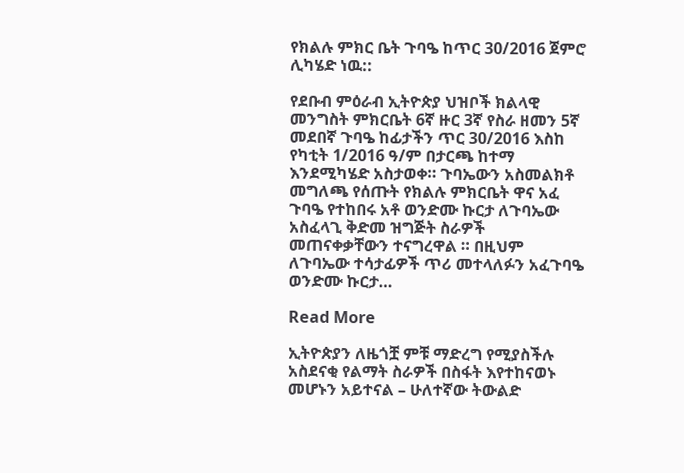የክልሉ ምክር ቤት ጉባዔ ከጥር 30/2016 ጀምሮ ሊካሄድ ነዉ::

የደቡብ ምዕራብ ኢትዮጵያ ህዝቦች ክልላዊ መንግስት ምክርቤት 6ኛ ዙር 3ኛ የስራ ዘመን 5ኛ መደበኛ ጉባዔ ከፊታችን ጥር 30/2016 እስከ የካቲት 1/2016 ዓ/ም በታርጫ ከተማ እንደሚካሄድ አስታወቀ። ጉባኤውን አስመልክቶ መግለጫ የሰጡት የክልሉ ምክርቤት ዋና አፈ ጉባዔ የተከበሩ አቶ ወንድሙ ኩርታ ለጉባኤው አስፈላጊ ቅድመ ዝግጅት ስራዎች መጠናቀቃቸውን ተናግረዋል ። በዚህም ለጉባኤው ተሳታፊዎች ጥሪ መተላለፉን አፈጉባዔ ወንድሙ ኩርታ…

Read More

ኢትዮጵያን ለዜጎቿ ምቹ ማድረግ የሚያስችሉ አስደናቂ የልማት ስራዎች በስፋት እየተከናወኑ መሆኑን አይተናል – ሁለተኛው ትውልድ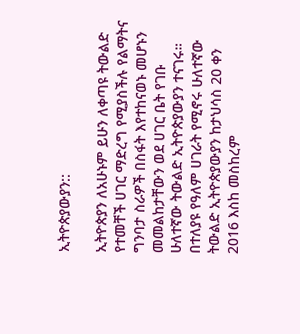ኢትዮጵያውያን::

ኢትዮጵያን ለአሁኑም ይሁን ለቀጣዩ ትውልድ የተመቸች ሀገር ማድረግ የሚያስችሉ የልማትና ግንባታ ስራዎች በስፋት እየተከናወኑ መሆኑን መመልከታቸውን ወደ ሀገር ቤት የገቡ ሁለተኛው ትውልድ ኢትዮጵያውያን ተናገሩ። በተለያዩ የዓለም ሀገራት የሚኖሩ ሁለተኛው ትውልድ ኢትዮጵያውያን ከታህሳስ 20 ቀን 2016 እስከ መስከረም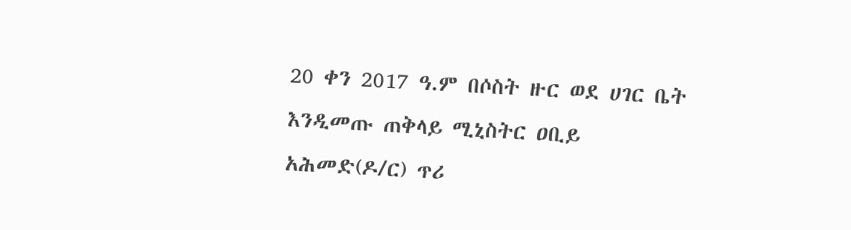20 ቀን 2017 ዓ.ም በሶስት ዙር ወደ ሀገር ቤት እንዲመጡ ጠቅላይ ሚኒስትር ዐቢይ አሕመድ(ዶ/ር) ጥሪ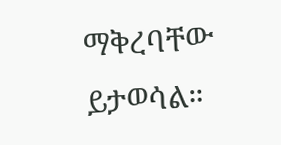ማቅረባቸው ይታወሳል።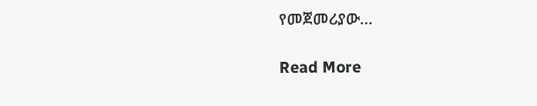የመጀመሪያው…

Read More